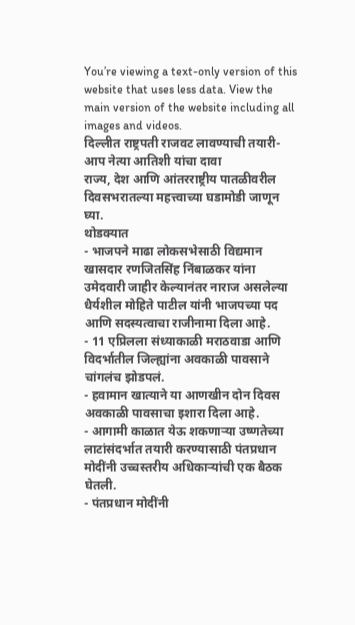You’re viewing a text-only version of this website that uses less data. View the main version of the website including all images and videos.
दिल्लीत राष्ट्रपती राजवट लावण्याची तयारी- आप नेत्या आतिशी यांचा दावा
राज्य, देश आणि आंतरराष्ट्रीय पातळीवरील दिवसभरातल्या महत्त्वाच्या घडामोडी जाणून घ्या.
थोडक्यात
- भाजपने माढा लोकसभेसाठी विद्यमान खासदार रणजितसिंह निंबाळकर यांना उमेदवारी जाहीर केल्यानंतर नाराज असलेल्या धैर्यशील मोहिते पाटील यांनी भाजपच्या पद आणि सदस्यत्वाचा राजीनामा दिला आहे.
- 11 एप्रिलला संध्याकाळी मराठवाडा आणि विदर्भातील जिल्ह्यांना अवकाळी पावसाने चांगलंच झोडपलं.
- हवामान खात्याने या आणखीन दोन दिवस अवकाळी पावसाचा इशारा दिला आहे.
- आगामी काळात येऊ शकणाऱ्या उष्णतेच्या लाटांसंदर्भात तयारी करण्यासाठी पंतप्रधान मोदींनी उच्चस्तरीय अधिकाऱ्यांची एक बैठक घेतली.
- पंतप्रधान मोदींनी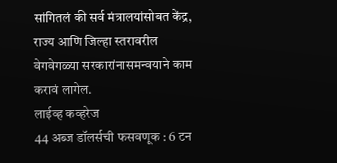सांगितलं की सर्व मंत्रालयांसोबत केंद्र, राज्य आणि जिल्हा स्तरावरील वेगवेगळ्या सरकारांनासमन्वयाने काम करावं लागेल.
लाईव्ह कव्हरेज
44 अब्ज डॉलर्सची फसवणूक : 6 टन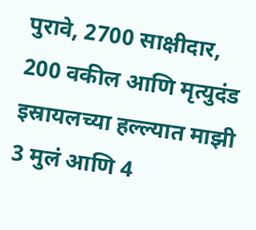पुरावे, 2700 साक्षीदार, 200 वकील आणि मृत्युदंड
इस्रायलच्या हल्ल्यात माझी 3 मुलं आणि 4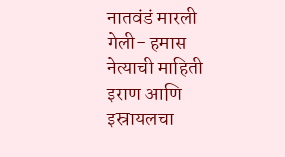नातवंडं मारली गेली- हमास नेत्याची माहिती
इराण आणि इस्रायलचा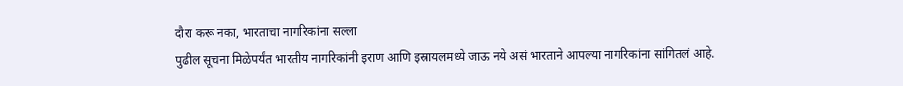दौरा करू नका, भारताचा नागरिकांना सल्ला
पुढील सूचना मिळेपर्यंत भारतीय नागरिकांनी इराण आणि इस्रायलमध्ये जाऊ नये असं भारताने आपल्या नागरिकांना सांगितलं आहे.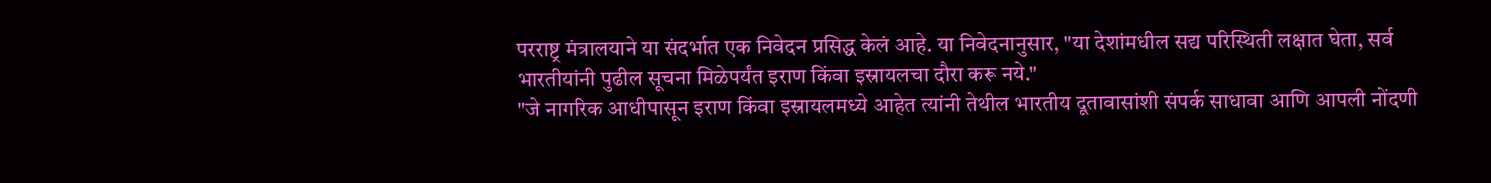परराष्ट्र मंत्रालयाने या संदर्भात एक निवेदन प्रसिद्ध केलं आहे. या निवेदनानुसार, "या देशांमधील सद्य परिस्थिती लक्षात घेता, सर्व भारतीयांनी पुढील सूचना मिळेपर्यंत इराण किंवा इस्रायलचा दौरा करू नये."
"जे नागरिक आधीपासून इराण किंवा इस्रायलमध्ये आहेत त्यांनी तेथील भारतीय दूतावासांशी संपर्क साधावा आणि आपली नोंदणी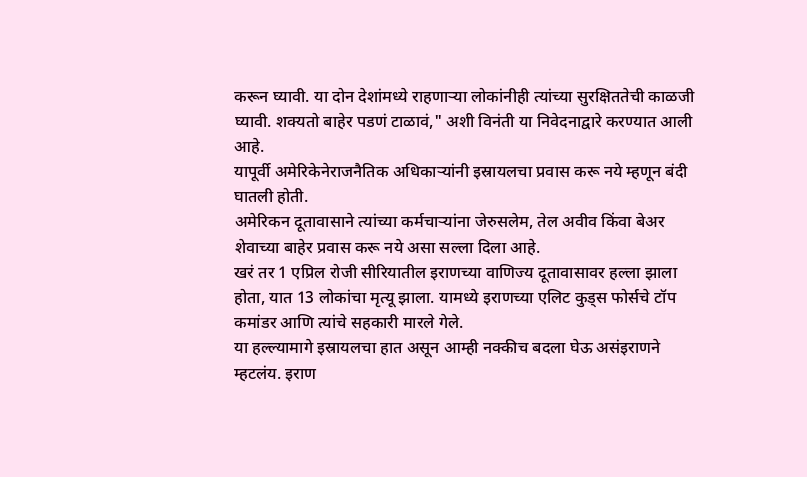करून घ्यावी. या दोन देशांमध्ये राहणाऱ्या लोकांनीही त्यांच्या सुरक्षिततेची काळजी घ्यावी. शक्यतो बाहेर पडणं टाळावं," अशी विनंती या निवेदनाद्वारे करण्यात आली आहे.
यापूर्वी अमेरिकेनेराजनैतिक अधिकाऱ्यांनी इस्रायलचा प्रवास करू नये म्हणून बंदी घातली होती.
अमेरिकन दूतावासाने त्यांच्या कर्मचाऱ्यांना जेरुसलेम, तेल अवीव किंवा बेअर शेवाच्या बाहेर प्रवास करू नये असा सल्ला दिला आहे.
खरं तर 1 एप्रिल रोजी सीरियातील इराणच्या वाणिज्य दूतावासावर हल्ला झाला होता, यात 13 लोकांचा मृत्यू झाला. यामध्ये इराणच्या एलिट कुड्स फोर्सचे टॉप कमांडर आणि त्यांचे सहकारी मारले गेले.
या हल्ल्यामागे इस्रायलचा हात असून आम्ही नक्कीच बदला घेऊ असंइराणने म्हटलंय. इराण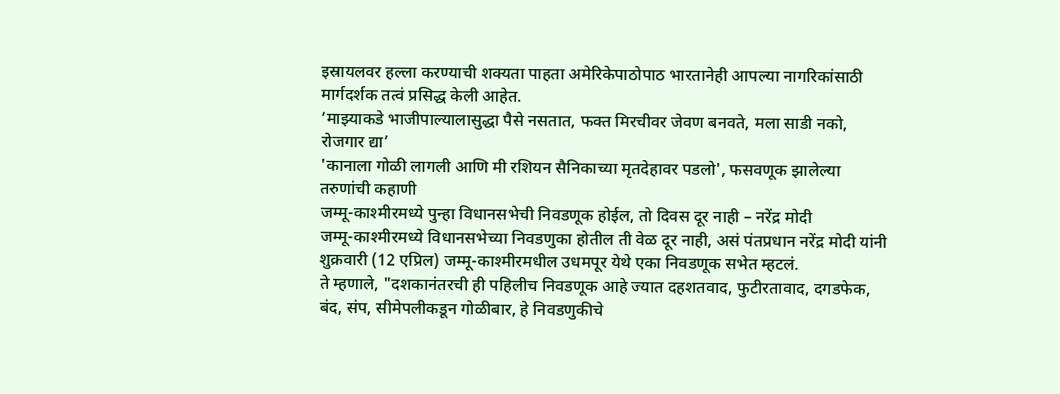इस्रायलवर हल्ला करण्याची शक्यता पाहता अमेरिकेपाठोपाठ भारतानेही आपल्या नागरिकांसाठी मार्गदर्शक तत्वं प्रसिद्ध केली आहेत.
‘माझ्याकडे भाजीपाल्यालासुद्धा पैसे नसतात, फक्त मिरचीवर जेवण बनवते, मला साडी नको, रोजगार द्या’
'कानाला गोळी लागली आणि मी रशियन सैनिकाच्या मृतदेहावर पडलो', फसवणूक झालेल्या तरुणांची कहाणी
जम्मू-काश्मीरमध्ये पुन्हा विधानसभेची निवडणूक होईल, तो दिवस दूर नाही – नरेंद्र मोदी
जम्मू-काश्मीरमध्ये विधानसभेच्या निवडणुका होतील ती वेळ दूर नाही, असं पंतप्रधान नरेंद्र मोदी यांनी शुक्रवारी (12 एप्रिल) जम्मू-काश्मीरमधील उधमपूर येथे एका निवडणूक सभेत म्हटलं.
ते म्हणाले, "दशकानंतरची ही पहिलीच निवडणूक आहे ज्यात दहशतवाद, फुटीरतावाद, दगडफेक, बंद, संप, सीमेपलीकडून गोळीबार, हे निवडणुकीचे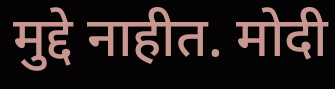मुद्दे नाहीत. मोदी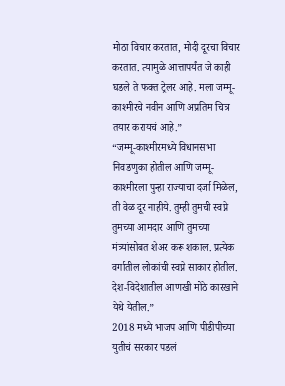मोठा विचार करतात, मोदी दूरचा विचार करतात. त्यामुळे आत्तापर्यंत जे काही घडले ते फक्त ट्रेलर आहे. मला जम्मू-काश्मीरचे नवीन आणि अप्रतिम चित्र तयार करायचं आहे.”
“जम्मू-काश्मीरमध्ये विधानसभा निवडणुका होतील आणि जम्मू-काश्मीरला पुन्हा राज्याचा दर्जा मिळेल, ती वेळ दूर नाहीये. तुम्ही तुमची स्वप्ने तुमच्या आमदार आणि तुमच्या मंत्र्यांसोबत शेअर करू शकाल. प्रत्येक वर्गातील लोकांची स्वप्ने साकार होतील. देश-विदेशातील आणखी मोठे कारखाने येथे येतील.”
2018 मध्ये भाजप आणि पीडीपीच्या युतीचं सरकार पडलं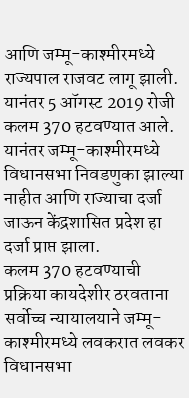आणि जम्मू-काश्मीरमध्ये राज्यपाल राजवट लागू झाली.
यानंतर 5 ऑगस्ट 2019 रोजी कलम 370 हटवण्यात आले. यानंतर जम्मू-काश्मीरमध्ये विधानसभा निवडणुका झाल्या नाहीत आणि राज्याचा दर्जा जाऊन केंद्रशासित प्रदेश हा दर्जा प्राप्त झाला.
कलम 370 हटवण्याची प्रक्रिया कायदेशीर ठरवताना सर्वोच्च न्यायालयाने जम्मू-काश्मीरमध्ये लवकरात लवकर विधानसभा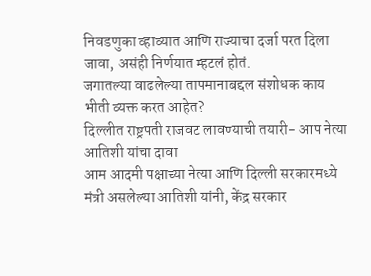निवडणुका व्हाव्यात आणि राज्याचा दर्जा परत दिला जावा, असंही निर्णयात म्हटलं होतं.
जगातल्या वाढलेल्या तापमानाबद्दल संशोधक काय भीती व्यक्त करत आहेत?
दिल्लीत राष्ट्रपती राजवट लावण्याची तयारी- आप नेत्या आतिशी यांचा दावा
आम आदमी पक्षाच्या नेत्या आणि दिल्ली सरकारमध्ये मंत्री असलेल्या आतिशी यांनी, केंद्र सरकार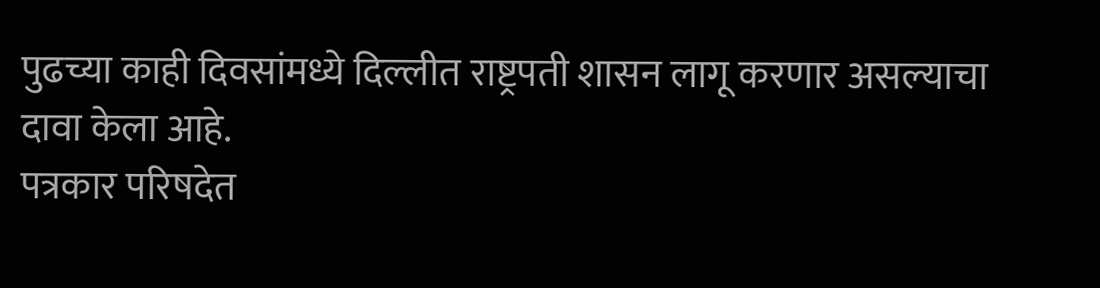पुढच्या काही दिवसांमध्ये दिल्लीत राष्ट्रपती शासन लागू करणार असल्याचा दावा केला आहे.
पत्रकार परिषदेत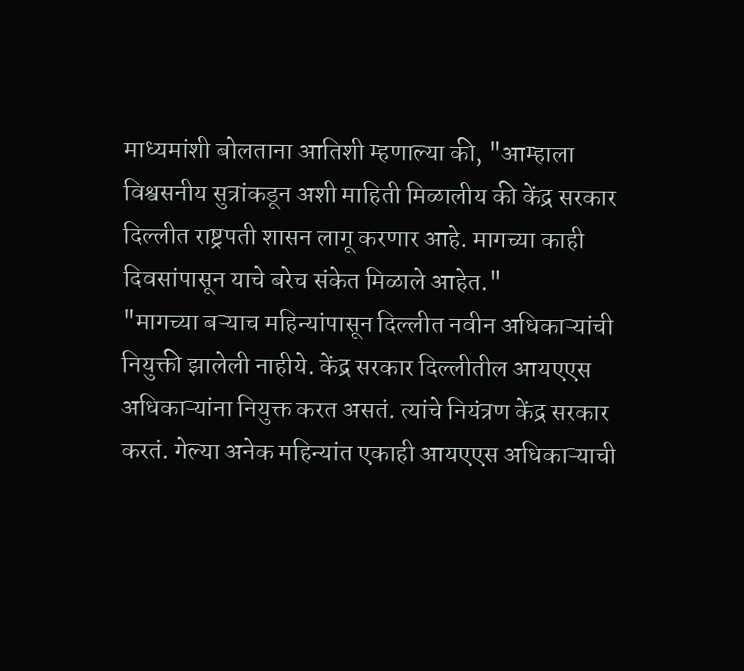माध्यमांशी बोलताना आतिशी म्हणाल्या की, "आम्हाला विश्वसनीय सुत्रांकडून अशी माहिती मिळालीय की केंद्र सरकार दिल्लीत राष्ट्रपती शासन लागू करणार आहे. मागच्या काही दिवसांपासून याचे बरेच संकेत मिळाले आहेत."
"मागच्या बऱ्याच महिन्यांपासून दिल्लीत नवीन अधिकाऱ्यांची नियुक्ती झालेली नाहीये. केंद्र सरकार दिल्लीतील आयएएस अधिकाऱ्यांना नियुक्त करत असतं. त्यांचे नियंत्रण केंद्र सरकार करतं. गेल्या अनेक महिन्यांत एकाही आयएएस अधिकाऱ्याची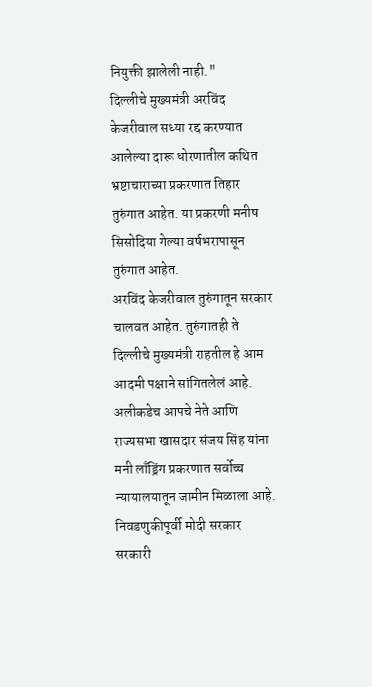नियुक्ती झालेली नाही."
दिल्लीचे मुख्यमंत्री अरविंद केजरीवाल सध्या रद्द करण्यात आलेल्या दारू धोरणातील कथित भ्रष्टाचाराच्या प्रकरणात तिहार तुरुंगात आहेत. या प्रकरणी मनीष सिसोदिया गेल्या वर्षभरापासून तुरुंगात आहेत.
अरविंद केजरीवाल तुरुंगातून सरकार चालवत आहेत. तुरुंगातही ते दिल्लीचे मुख्यमंत्री राहतील हे आम आदमी पक्षाने सांगितलेलं आहे. अलीकडेच आपचे नेते आणि राज्यसभा खासदार संजय सिंह यांना मनी लाँड्रिंग प्रकरणात सर्वोच्च न्यायालयातून जामीन मिळाला आहे.
निवडणुकीपूर्वी मोदी सरकार सरकारी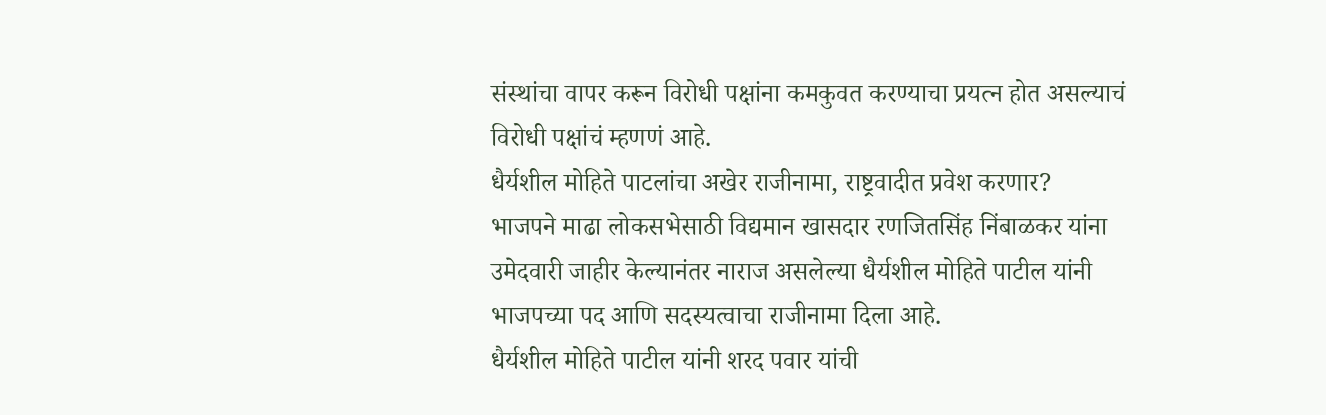संस्थांचा वापर करून विरोधी पक्षांना कमकुवत करण्याचा प्रयत्न होत असल्याचं विरोधी पक्षांचं म्हणणं आहे.
धैर्यशील मोहिते पाटलांचा अखेर राजीनामा, राष्ट्रवादीत प्रवेश करणार?
भाजपने माढा लोकसभेसाठी विद्यमान खासदार रणजितसिंह निंबाळकर यांना उमेदवारी जाहीर केल्यानंतर नाराज असलेल्या धैर्यशील मोहिते पाटील यांनी भाजपच्या पद आणि सदस्यत्वाचा राजीनामा दिला आहे.
धैर्यशील मोहिते पाटील यांनी शरद पवार यांची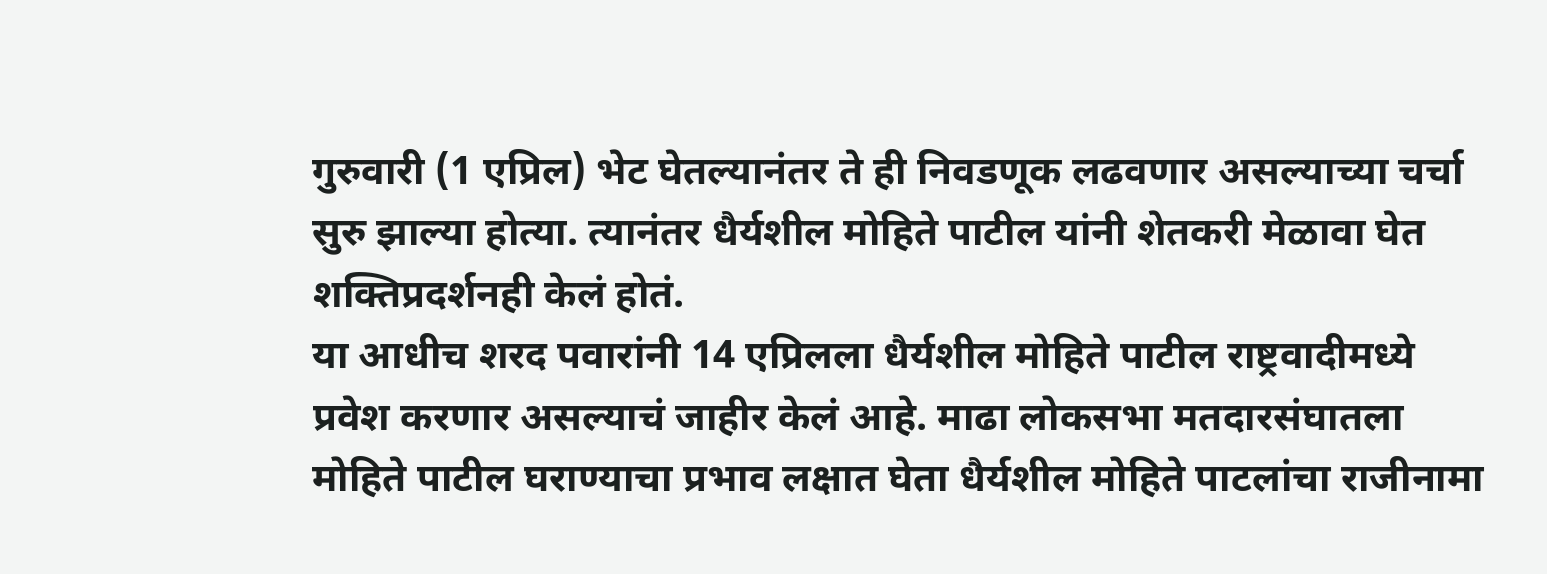गुरुवारी (1 एप्रिल) भेट घेतल्यानंतर ते ही निवडणूक लढवणार असल्याच्या चर्चा सुरु झाल्या होत्या. त्यानंतर धैर्यशील मोहिते पाटील यांनी शेतकरी मेळावा घेत शक्तिप्रदर्शनही केलं होतं.
या आधीच शरद पवारांनी 14 एप्रिलला धैर्यशील मोहिते पाटील राष्ट्रवादीमध्ये प्रवेश करणार असल्याचं जाहीर केलं आहे. माढा लोकसभा मतदारसंघातला मोहिते पाटील घराण्याचा प्रभाव लक्षात घेता धैर्यशील मोहिते पाटलांचा राजीनामा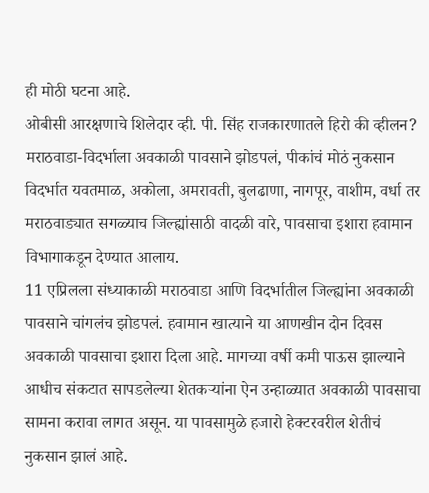ही मोठी घटना आहे.
ओबीसी आरक्षणाचे शिलेदार व्ही. पी. सिंह राजकारणातले हिरो की व्हीलन?
मराठवाडा-विदर्भाला अवकाळी पावसाने झोडपलं, पीकांचं मोठं नुकसान
विदर्भात यवतमाळ, अकोला, अमरावती, बुलढाणा, नागपूर, वाशीम, वर्धा तर मराठवाड्यात सगळ्याच जिल्ह्यांसाठी वादळी वारे, पावसाचा इशारा हवामान विभागाकडून देण्यात आलाय.
11 एप्रिलला संध्याकाळी मराठवाडा आणि विदर्भातील जिल्ह्यांना अवकाळी पावसाने चांगलंच झोडपलं. हवामान खात्याने या आणखीन दोन दिवस अवकाळी पावसाचा इशारा दिला आहे. मागच्या वर्षी कमी पाऊस झाल्याने आधीच संकटात सापडलेल्या शेतकऱ्यांना ऐन उन्हाळ्यात अवकाळी पावसाचा सामना करावा लागत असून. या पावसामुळे हजारो हेक्टरवरील शेतीचं नुकसान झालं आहे.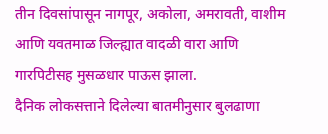तीन दिवसांपासून नागपूर, अकोला, अमरावती, वाशीम आणि यवतमाळ जिल्ह्यात वादळी वारा आणि गारपिटीसह मुसळधार पाऊस झाला.
दैनिक लोकसत्ताने दिलेल्या बातमीनुसार बुलढाणा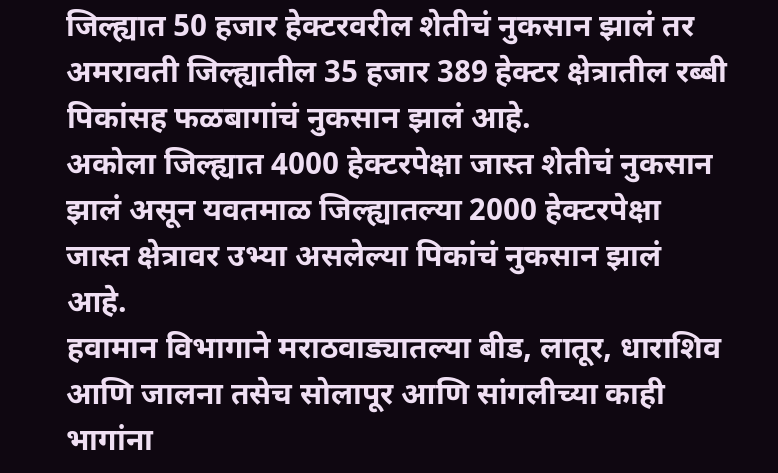जिल्ह्यात 50 हजार हेक्टरवरील शेतीचं नुकसान झालं तर अमरावती जिल्ह्यातील 35 हजार 389 हेक्टर क्षेत्रातील रब्बी पिकांसह फळबागांचं नुकसान झालं आहे.
अकोला जिल्ह्यात 4000 हेक्टरपेक्षा जास्त शेतीचं नुकसान झालं असून यवतमाळ जिल्ह्यातल्या 2000 हेक्टरपेक्षा जास्त क्षेत्रावर उभ्या असलेल्या पिकांचं नुकसान झालं आहे.
हवामान विभागाने मराठवाड्यातल्या बीड, लातूर, धाराशिव आणि जालना तसेच सोलापूर आणि सांगलीच्या काही भागांना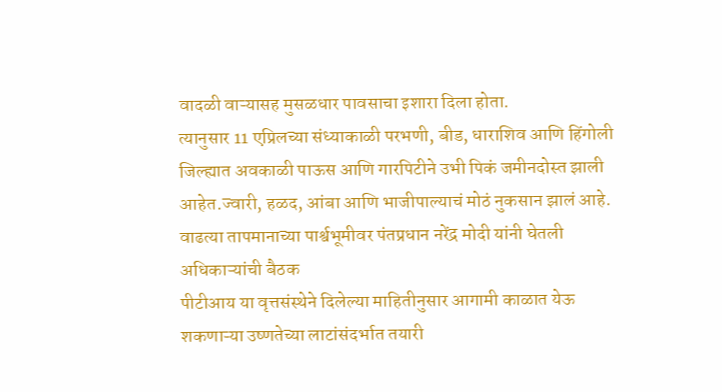वादळी वाऱ्यासह मुसळधार पावसाचा इशारा दिला होता.
त्यानुसार 11 एप्रिलच्या संध्याकाळी परभणी, बीड, धाराशिव आणि हिंगोली जिल्ह्यात अवकाळी पाऊस आणि गारपिटीने उभी पिकं जमीनदोस्त झाली आहेत.ज्वारी, हळद, आंबा आणि भाजीपाल्याचं मोठं नुकसान झालं आहे.
वाढत्या तापमानाच्या पार्श्वभूमीवर पंतप्रधान नरेंद्र मोदी यांनी घेतली अधिकाऱ्यांची बैठक
पीटीआय या वृत्तसंस्थेने दिलेल्या माहितीनुसार आगामी काळात येऊ शकणाऱ्या उष्णतेच्या लाटांसंदर्भात तयारी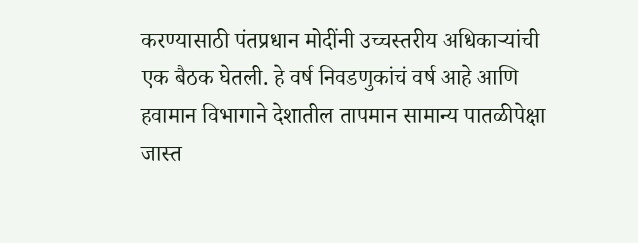करण्यासाठी पंतप्रधान मोदींनी उच्चस्तरीय अधिकाऱ्यांची एक बैठक घेतली. हे वर्ष निवडणुकांचं वर्ष आहे आणि हवामान विभागाने देशातील तापमान सामान्य पातळीपेक्षा जास्त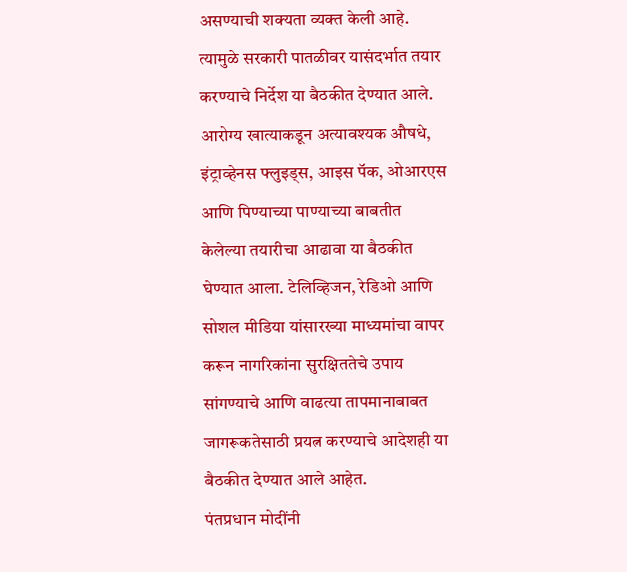असण्याची शक्यता व्यक्त केली आहे.
त्यामुळे सरकारी पातळीवर यासंदर्भात तयार करण्याचे निर्देश या बैठकीत देण्यात आले. आरोग्य खात्याकडून अत्यावश्यक औषधे, इंट्राव्हेनस फ्लुइड्स, आइस पॅक, ओआरएस आणि पिण्याच्या पाण्याच्या बाबतीत केलेल्या तयारीचा आढावा या बैठकीत घेण्यात आला. टेलिव्हिजन, रेडिओ आणि सोशल मीडिया यांसारख्या माध्यमांचा वापर करून नागरिकांना सुरक्षिततेचे उपाय सांगण्याचे आणि वाढत्या तापमानाबाबत जागरूकतेसाठी प्रयत्न करण्याचे आदेशही या बैठकीत देण्यात आले आहेत.
पंतप्रधान मोदींनी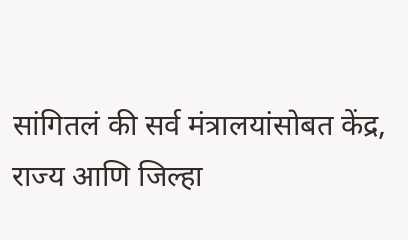सांगितलं की सर्व मंत्रालयांसोबत केंद्र, राज्य आणि जिल्हा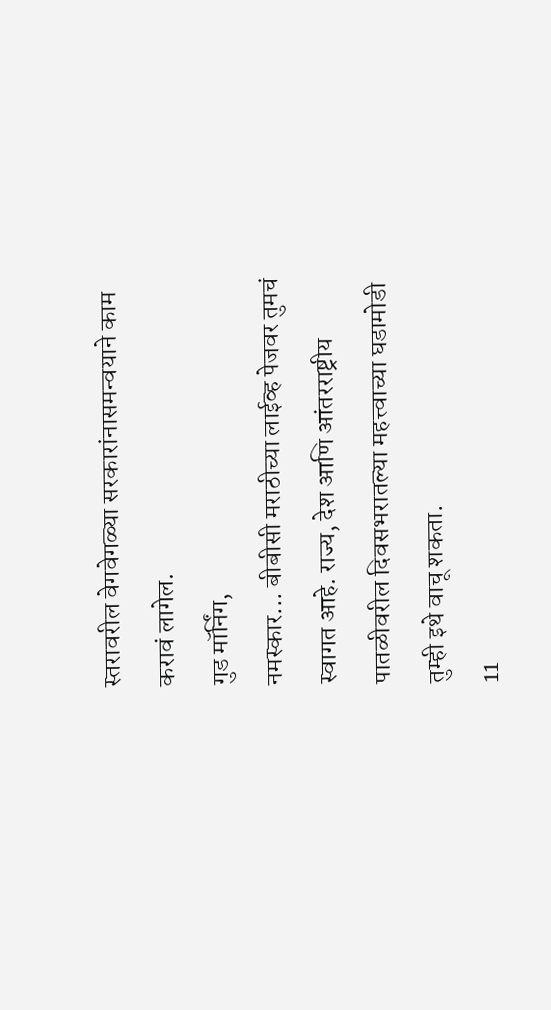स्तरावरील वेगवेगळ्या सरकारांनासमन्वयाने काम करावं लागेल.
गुड मॉर्निंग,
नमस्कार... बीबीसी मराठीच्या लाईव्ह पेजवर तुमचं स्वागत आहे. राज्य, देश आणि आंतरराष्ट्रीय पातळीवरील दिवसभरातल्या महत्त्वाच्या घडामोडी तुम्ही इथे वाचू शकता.
11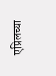एप्रिलच्या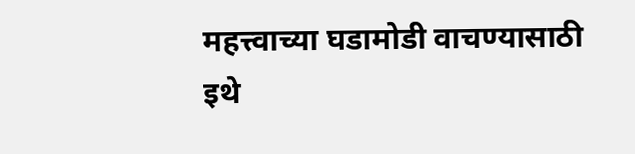महत्त्वाच्या घडामोडी वाचण्यासाठी इथे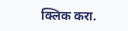क्लिक करा.